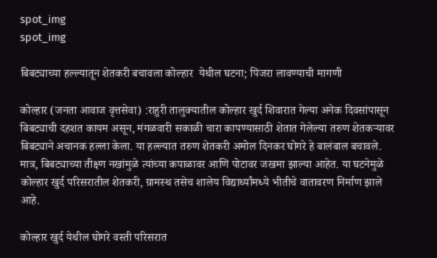spot_img
spot_img

बिबट्याच्या हल्ल्यातून शेतकरी बचावला कोल्हार  येथील घटना; पिंजरा लावण्याची मागणी

कोल्हार (जनता आवाज वृत्तसेवा) :राहुरी तालुक्यातील कोल्हार खुर्द शिवारात गेल्या अनेक दिवसांपासून बिबट्याची दहशत कायम असून, मंगळवारी सकाळी चारा कापण्यासाठी शेतात गेलेल्या तरुण शेतकऱ्यावर बिबट्याने अचानक हल्ला केला. या हल्ल्यात तरुण शेतकरी अमोल दिनकर घोगरे हे बालंबाल बचावले. मात्र, बिबट्याच्या तीक्ष्ण नखांमुळे त्यांच्या कपाळावर आणि पोटावर जखमा झाल्या आहेत. या घटनेमुळे कोल्हार खुर्द परिसरातील शेतकरी, ग्रामस्थ तसेच शालेय विद्यार्थ्यांमध्ये भीतीचे वातावरण निर्माण झाले आहे.

कोल्हार खुर्द येथील घोगरे वस्ती परिसरात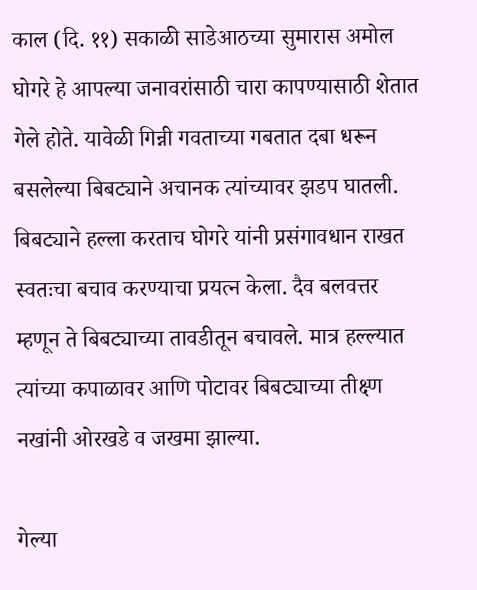काल (दि. ११) सकाळी साडेआठच्या सुमारास अमोल घोगरे हे आपल्या जनावरांसाठी चारा कापण्यासाठी शेतात गेले होते. यावेळी गिन्नी गवताच्या गबतात दबा धरून बसलेल्या बिबट्याने अचानक त्यांच्यावर झडप घातली. बिबट्याने हल्ला करताच घोगरे यांनी प्रसंगावधान राखत स्वतःचा बचाव करण्याचा प्रयत्न केला. दैव बलवत्तर म्हणून ते बिबट्याच्या तावडीतून बचावले. मात्र हल्ल्यात त्यांच्या कपाळावर आणि पोटावर बिबट्याच्या तीक्ष्ण नखांनी ओरखडे व जखमा झाल्या.

गेल्या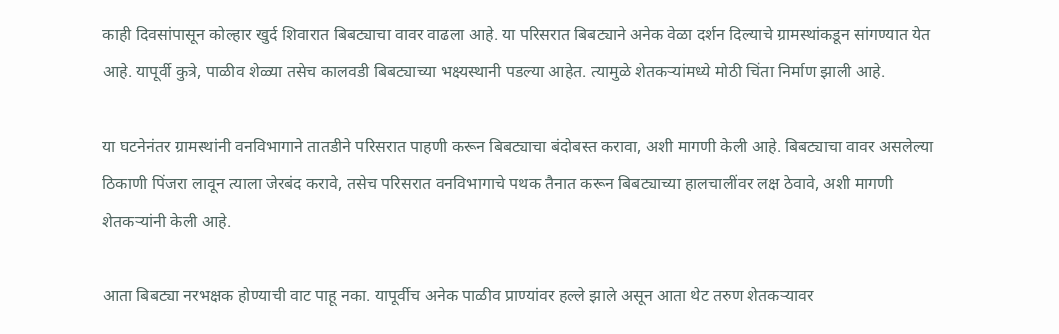काही दिवसांपासून कोल्हार खुर्द शिवारात बिबट्याचा वावर वाढला आहे. या परिसरात बिबट्याने अनेक वेळा दर्शन दिल्याचे ग्रामस्थांकडून सांगण्यात येत आहे. यापूर्वी कुत्रे, पाळीव शेळ्या तसेच कालवडी बिबट्याच्या भक्ष्यस्थानी पडल्या आहेत. त्यामुळे शेतकऱ्यांमध्ये मोठी चिंता निर्माण झाली आहे.

या घटनेनंतर ग्रामस्थांनी वनविभागाने तातडीने परिसरात पाहणी करून बिबट्याचा बंदोबस्त करावा, अशी मागणी केली आहे. बिबट्याचा वावर असलेल्या ठिकाणी पिंजरा लावून त्याला जेरबंद करावे, तसेच परिसरात वनविभागाचे पथक तैनात करून बिबट्याच्या हालचालींवर लक्ष ठेवावे, अशी मागणी शेतकऱ्यांनी केली आहे.

आता बिबट्या नरभक्षक होण्याची वाट पाहू नका. यापूर्वीच अनेक पाळीव प्राण्यांवर हल्ले झाले असून आता थेट तरुण शेतकऱ्यावर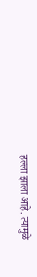हल्ला झाला आहे. त्यामुळे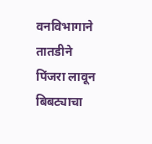वनविभागाने तातडीने पिंजरा लावून बिबट्याचा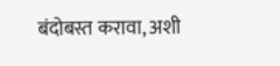बंदोबस्त करावा, अशी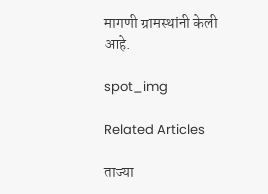मागणी ग्रामस्थांनी केली आहे.

spot_img

Related Articles

ताज्या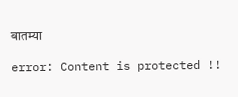बातम्या

error: Content is protected !!